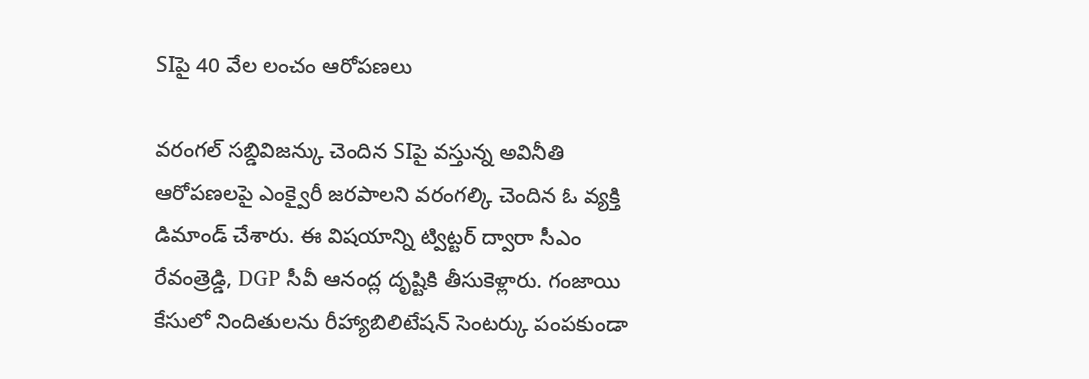SIపై 40 వేల లంచం ఆరోపణలు

వరంగల్ సబ్డివిజన్కు చెందిన SIపై వస్తున్న అవినీతి ఆరోపణలపై ఎంక్వైరీ జరపాలని వరంగల్కి చెందిన ఓ వ్యక్తి డిమాండ్ చేశారు. ఈ విషయాన్ని ట్విట్టర్ ద్వారా సీఎం రేవంత్రెడ్డి, DGP సీవీ ఆనంద్ల దృష్టికి తీసుకెళ్లారు. గంజాయి కేసులో నిందితులను రీహ్యాబిలిటేషన్ సెంటర్కు పంపకుండా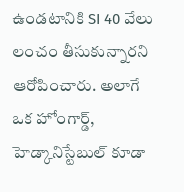ఉండటానికి SI 40 వేలు లంచం తీసుకున్నారని ఆరోపించారు. అలాగే ఒక హోంగార్డ్, హెడ్కానిస్టేబుల్ కూడా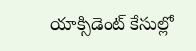యాక్సిడెంట్ కేసుల్లో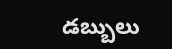డబ్బులు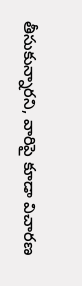తీసుకున్నారని, వారిపై కూడా విచారణ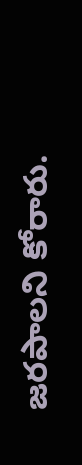జరపాలని కోరారు.